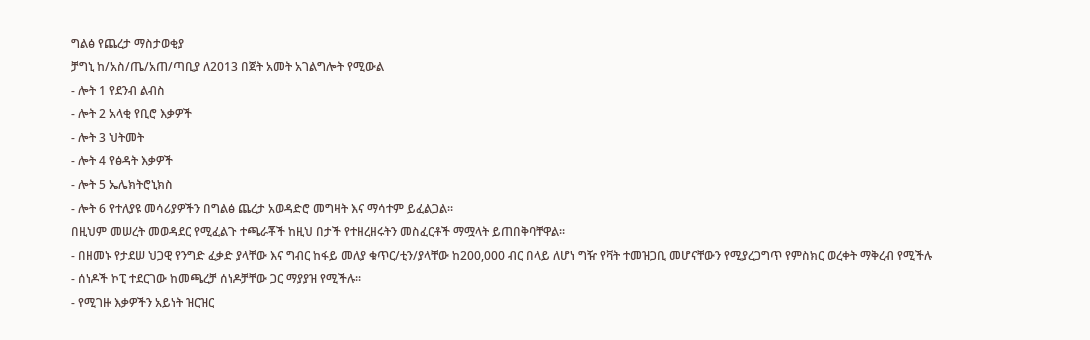ግልፅ የጨረታ ማስታወቂያ
ቻግኒ ከ/አስ/ጤ/አጠ/ጣቢያ ለ2013 በጀት አመት አገልግሎት የሚውል
- ሎት 1 የደንብ ልብስ
- ሎት 2 አላቂ የቢሮ እቃዎች
- ሎት 3 ህትመት
- ሎት 4 የፅዳት እቃዎች
- ሎት 5 ኤሌክትሮኒክስ
- ሎት 6 የተለያዩ መሳሪያዎችን በግልፅ ጨረታ አወዳድሮ መግዛት እና ማሳተም ይፈልጋል፡፡
በዚህም መሠረት መወዳደር የሚፈልጉ ተጫራቾች ከዚህ በታች የተዘረዘሩትን መስፈርቶች ማሟላት ይጠበቅባቸዋል፡፡
- በዘመኑ የታደሠ ህጋዊ የንግድ ፈቃድ ያላቸው እና ግብር ከፋይ መለያ ቁጥር/ቲን/ያላቸው ከ200,000 ብር በላይ ለሆነ ግዥ የቫት ተመዝጋቢ መሆናቸውን የሚያረጋግጥ የምስክር ወረቀት ማቅረብ የሚችሉ
- ሰነዶች ኮፒ ተደርገው ከመጫረቻ ሰነዶቻቸው ጋር ማያያዝ የሚችሉ፡፡
- የሚገዙ እቃዎችን አይነት ዝርዝር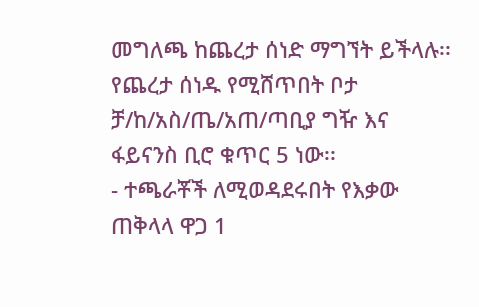መግለጫ ከጨረታ ሰነድ ማግኘት ይችላሉ፡፡የጨረታ ሰነዱ የሚሸጥበት ቦታ ቻ/ከ/አስ/ጤ/አጠ/ጣቢያ ግዥ እና ፋይናንስ ቢሮ ቁጥር 5 ነው፡፡
- ተጫራቾች ለሚወዳደሩበት የእቃው ጠቅላላ ዋጋ 1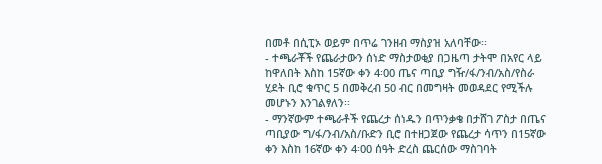በመቶ በሲፒኦ ወይም በጥሬ ገንዘብ ማስያዝ አለባቸው፡፡
- ተጫራቾች የጨራታውን ሰነድ ማስታወቂያ በጋዜጣ ታትሞ በአየር ላይ ከዋለበት እስከ 15ኛው ቀን 4፡00 ጤና ጣቢያ ግዥ/ፋ/ንብ/አስ/የስራ ሂደት ቢሮ ቁጥር 5 በመቅረብ 50 ብር በመግዛት መወዳደር የሚችሉ መሆኑን እንገልፃለን፡፡
- ማንኛውም ተጫራቶች የጨረታ ሰነዱን በጥንቃቄ በታሸገ ፖስታ በጤና ጣቢያው ግ/ፋ/ንብ/አስ/ቡድን ቢሮ በተዘጋጀው የጨረታ ሳጥን በ15ኛው ቀን እስከ 16ኛው ቀን 4፡00 ሰዓት ድረስ ጨርሰው ማስገባት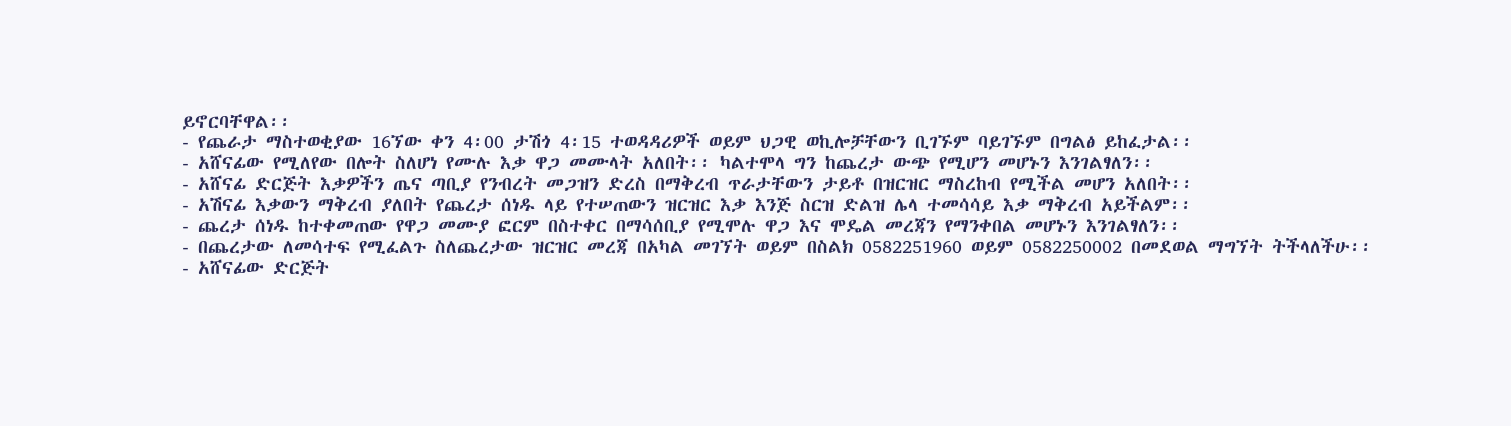ይኖርባቸዋል፡፡
- የጨራታ ማስተወቂያው 16ኘው ቀን 4፡00 ታሽጎ 4፡15 ተወዳዳሪዎች ወይም ህጋዊ ወኪሎቻቸውን ቢገኙም ባይገኙም በግልፅ ይከፈታል፡፡
- አሸናፊው የሚለየው በሎት ስለሆነ የሙሉ እቃ ዋጋ መሙላት አለበት፡፡ ካልተሞላ ግን ከጨረታ ውጭ የሚሆን መሆኑን እንገልፃለን፡፡
- አሸናፊ ድርጅት እቃዎችን ጤና ጣቢያ የንብረት መጋዝን ድረስ በማቅረብ ጥራታቸውን ታይቶ በዝርዝር ማስረከብ የሚችል መሆን አለበት፡፡
- አሽናፊ እቃውን ማቅረብ ያለበት የጨረታ ሰነዱ ላይ የተሠጠውን ዝርዝር እቃ እንጅ ስርዝ ድልዝ ሌላ ተመሳሳይ እቃ ማቅረብ አይችልም፡፡
- ጨረታ ሰነዱ ከተቀመጠው የዋጋ መሙያ ፎርም በስተቀር በማሳሰቢያ የሚሞሉ ዋጋ እና ሞዴል መረጃን የማንቀበል መሆኑን እንገልፃለን፡፡
- በጨረታው ለመሳተፍ የሚፈልጉ ስለጨረታው ዝርዝር መረጃ በአካል መገኘት ወይም በስልክ 0582251960 ወይም 0582250002 በመደወል ማግኘት ትችላለችሁ፡፡
- አሸናፊው ድርጅት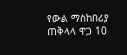የውል ማስከበሪያ ጠቅላላ ዋጋ 10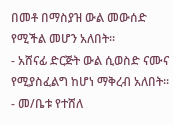በመቶ በማስያዝ ውል መውሰድ የሚችል መሆን አለበት፡፡
- አሸናፊ ድርጅት ውል ሲወስድ ናሙና የሚያስፈልግ ከሆነ ማቅረብ አለበት፡፡
- መ/ቤቱ የተሸለ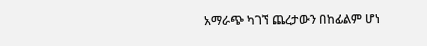አማራጭ ካገኘ ጨረታውን በከፊልም ሆነ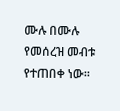ሙሉ በሙሉ የመሰረዝ መብቱ የተጠበቀ ነው፡፡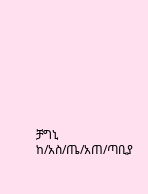ቻግኒ ከ/አስ/ጤ/አጠ/ጣቢያ